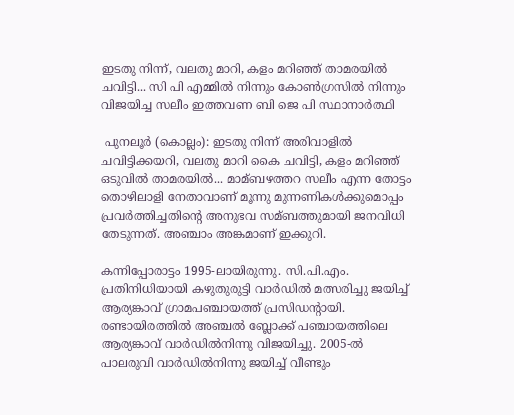ഇടതു നിന്ന്‌, വലതു മാറി, കളം മറിഞ്ഞ്‌ താമരയില്‍ ചവിട്ടി... സി പി എമ്മിൽ നിന്നും കോൺഗ്രസിൽ നിന്നും വിജയിച്ച സലീം ഇത്തവണ ബി ജെ പി സ്ഥാനാർത്ഥി

 പുനലൂര്‍ (കൊല്ലം): ഇടതു നിന്ന്‌ അരിവാളില്‍ ചവിട്ടിക്കയറി, വലതു മാറി കൈ ചവിട്ടി, കളം മറിഞ്ഞ്‌ ഒടുവില്‍ താമരയില്‍... മാമ്ബഴത്തറ സലീം എന്ന തോട്ടം തൊഴിലാളി നേതാവാണ്‌ മൂന്നു മുന്നണികള്‍ക്കുമൊപ്പം പ്രവര്‍ത്തിച്ചതിന്റെ അനുഭവ സമ്ബത്തുമായി ജനവിധി തേടുന്നത്‌. അഞ്ചാം അങ്കമാണ്‌ ഇക്കുറി.

കന്നിപ്പോരാട്ടം 1995-ലായിരുന്നു. സി.പി.എം. പ്രതിനിധിയായി കഴുതുരുട്ടി വാര്‍ഡില്‍ മത്സരിച്ചു ജയിച്ച്‌ ആര്യങ്കാവ്‌ ഗ്രാമപഞ്ചായത്ത്‌ പ്രസിഡന്റായി. രണ്ടായിരത്തില്‍ അഞ്ചല്‍ ബ്ലോക്ക്‌ പഞ്ചായത്തിലെ ആര്യങ്കാവ്‌ വാര്‍ഡില്‍നിന്നു വിജയിച്ചു. 2005-ല്‍ പാലരുവി വാര്‍ഡില്‍നിന്നു ജയിച്ച്‌ വീണ്ടും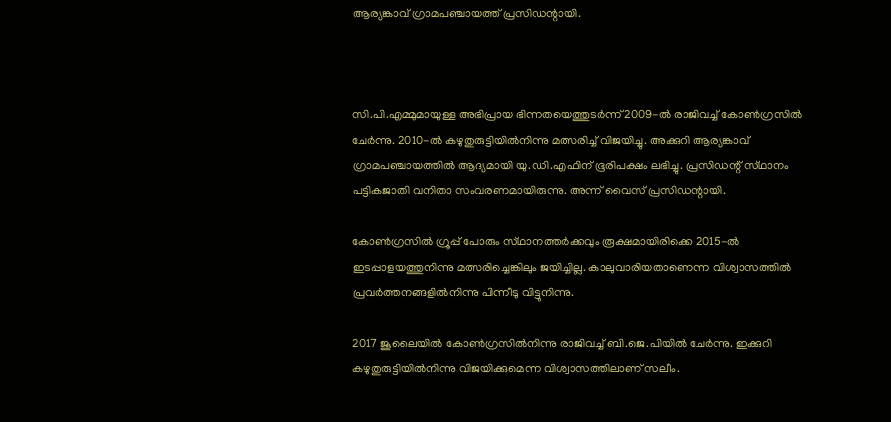ആര്യങ്കാവ്‌ ഗ്രാമപഞ്ചായത്ത്‌ പ്രസിഡന്റായി.



സി.പി.എമ്മുമായുള്ള അഭിപ്രായ ഭിന്നതയെത്തുടര്‍ന്ന്‌ 2009-ല്‍ രാജിവച്ച്‌ കോണ്‍ഗ്രസില്‍ ചേര്‍ന്നു. 2010-ല്‍ കഴുതുരുട്ടിയില്‍നിന്നു മത്സരിച്ച്‌ വിജയിച്ചു. അക്കുറി ആര്യങ്കാവ്‌ ഗ്രാമപഞ്ചായത്തില്‍ ആദ്യമായി യു.ഡി.എഫിന്‌ ഭൂരിപക്ഷം ലഭിച്ചു. പ്രസിഡന്റ്‌ സ്‌ഥാനം പട്ടികജാതി വനിതാ സംവരണമായിരുന്നു. അന്ന്‌ വൈസ്‌ പ്രസിഡന്റായി.

കോണ്‍ഗ്രസില്‍ ഗ്രൂപ്പ്‌ പോരും സ്‌ഥാനത്തര്‍ക്കവും രൂക്ഷമായിരിക്കെ 2015-ല്‍ ഇടപ്പാളയത്തുനിന്നു മത്സരിച്ചെങ്കിലും ജയിച്ചില്ല. കാലുവാരിയതാണെന്ന വിശ്വാസത്തില്‍ പ്രവര്‍ത്തനങ്ങളില്‍നിന്നു പിന്നീടു വിട്ടുനിന്നു.

2017 ജൂലൈയില്‍ കോണ്‍ഗ്രസില്‍നിന്നു രാജിവച്ച്‌ ബി.ജെ.പിയില്‍ ചേര്‍ന്നു. ഇക്കുറി കഴുതുരുട്ടിയില്‍നിന്നു വിജയിക്കുമെന്ന വിശ്വാസത്തിലാണ്‌ സലീം.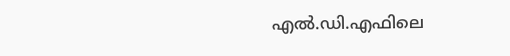എല്‍.ഡി.എഫിലെ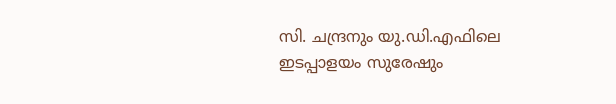സി. ചന്ദ്രനും യു.ഡി.എഫിലെ ഇടപ്പാളയം സുരേഷും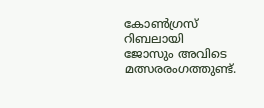കോണ്‍ഗ്രസ്‌ റിബലായി ജോസും അവിടെ മത്സരരംഗത്തുണ്ട്‌.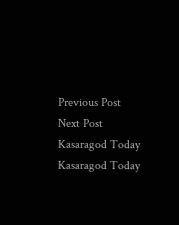Previous Post Next Post
Kasaragod Today
Kasaragod Today